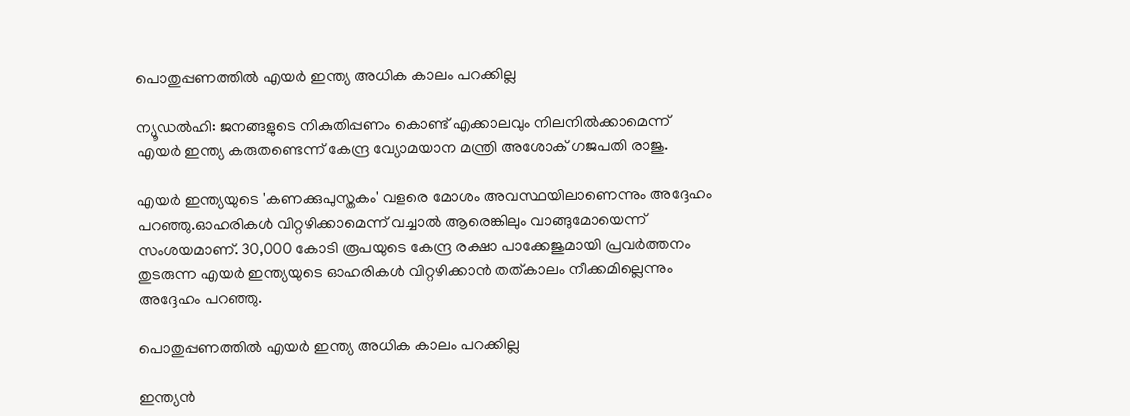പൊതുപ്പണത്തില്‍ എയര്‍ ഇന്ത്യ അധിക കാലം പറക്കില്ല

ന്യൂഡല്‍ഹി: ജനങ്ങളുടെ നികുതിപ്പണം കൊണ്ട് എക്കാലവും നിലനില്‍ക്കാമെന്ന് എയര്‍ ഇന്ത്യ കരുതണ്ടെന്ന് കേന്ദ്ര വ്യോമയാന മന്ത്രി അശോക് ഗജപതി രാജു.

എയര്‍ ഇന്ത്യയുടെ 'കണക്കുപുസ്തകം' വളരെ മോശം അവസ്ഥയിലാണെന്നും അദ്ദേഹം പറഞ്ഞു.ഓഹരികള്‍ വിറ്റഴിക്കാമെന്ന് വച്ചാല്‍ ആരെങ്കിലും വാങ്ങുമോയെന്ന് സംശയമാണ്. 30,000 കോടി രൂപയുടെ കേന്ദ്ര രക്ഷാ പാക്കേജുമായി പ്രവര്‍ത്തനം തുടരുന്ന എയര്‍ ഇന്ത്യയുടെ ഓഹരികള്‍ വിറ്റഴിക്കാന്‍ തത്കാലം നീക്കമില്ലെന്നും അദ്ദേഹം പറഞ്ഞു.

പൊതുപ്പണത്തില്‍ എയര്‍ ഇന്ത്യ അധിക കാലം പറക്കില്ല

ഇന്ത്യന്‍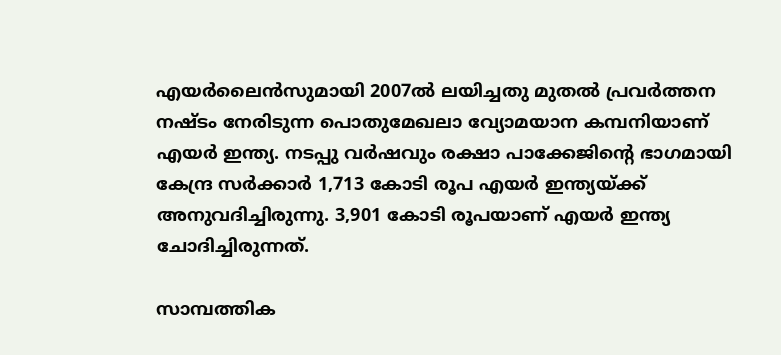എയര്‍ലൈന്‍സുമായി 2007ല്‍ ലയിച്ചതു മുതല്‍ പ്രവര്‍ത്തന നഷ്ടം നേരിടുന്ന പൊതുമേഖലാ വ്യോമയാന കമ്പനിയാണ് എയര്‍ ഇന്ത്യ. നടപ്പു വര്‍ഷവും രക്ഷാ പാക്കേജിന്റെ ഭാഗമായി കേന്ദ്ര സര്‍ക്കാര്‍ 1,713 കോടി രൂപ എയര്‍ ഇന്ത്യയ്ക്ക് അനുവദിച്ചിരുന്നു. 3,901 കോടി രൂപയാണ് എയര്‍ ഇന്ത്യ ചോദിച്ചിരുന്നത്.

സാമ്പത്തിക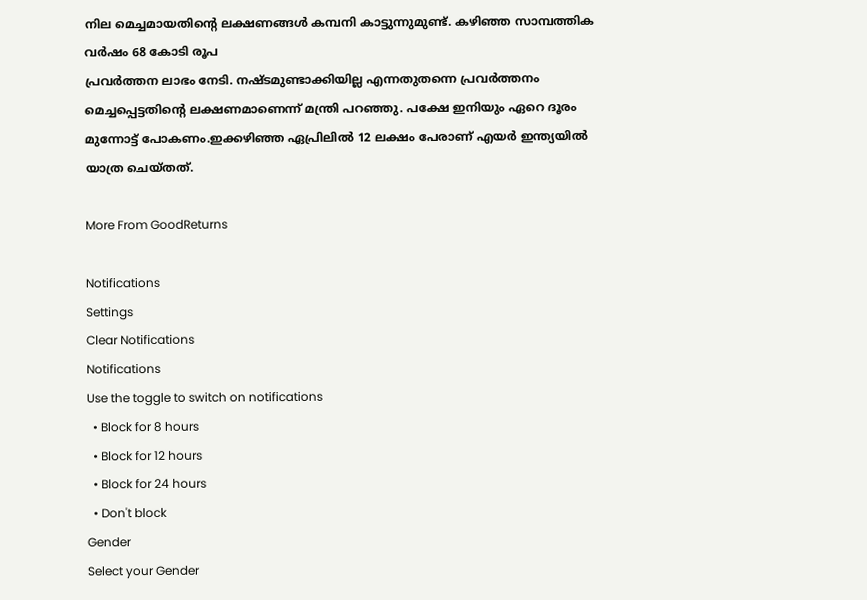നില മെച്ചമായതിന്റെ ലക്ഷണങ്ങള്‍ കമ്പനി കാട്ടുന്നുമുണ്ട്. കഴിഞ്ഞ സാമ്പത്തിക വര്‍ഷം 68 കോടി രൂപ
പ്രവര്‍ത്തന ലാഭം നേടി. നഷ്ടമുണ്ടാക്കിയില്ല എന്നതുതന്നെ പ്രവര്‍ത്തനം മെച്ചപ്പെട്ടതിന്റെ ലക്ഷണമാണെന്ന് മന്ത്രി പറഞ്ഞു. പക്ഷേ ഇനിയും ഏറെ ദൂരം മുന്നോട്ട് പോകണം.ഇക്കഴിഞ്ഞ ഏപ്രിലില്‍ 12 ലക്ഷം പേരാണ് എയര്‍ ഇന്ത്യയില്‍ യാത്ര ചെയ്തത്.

More From GoodReturns

Notifications
Settings
Clear Notifications
Notifications
Use the toggle to switch on notifications
  • Block for 8 hours
  • Block for 12 hours
  • Block for 24 hours
  • Don't block
Gender
Select your Gender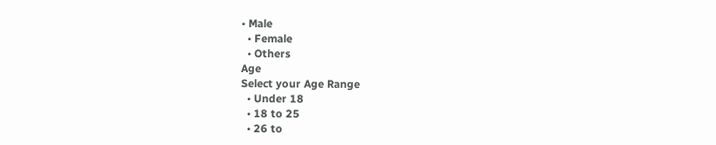• Male
  • Female
  • Others
Age
Select your Age Range
  • Under 18
  • 18 to 25
  • 26 to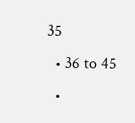35
  • 36 to 45
  •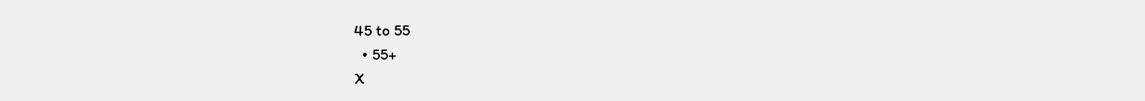45 to 55
  • 55+
X